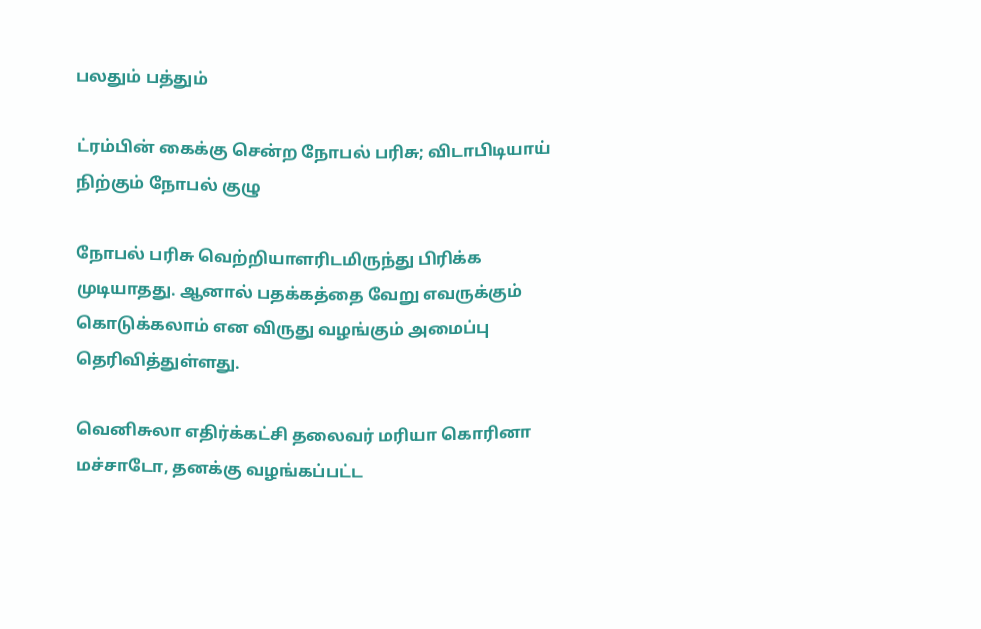பலதும் பத்தும்

ட்ரம்பின் கைக்கு சென்ற நோபல் பரிசு; விடாபிடியாய் நிற்கும் நோபல் குழு

நோபல் பரிசு வெற்றியாளரிடமிருந்து பிரிக்க முடியாதது. ஆனால் பதக்கத்தை வேறு எவருக்கும் கொடுக்கலாம் என விருது வழங்கும் அமைப்பு தெரிவித்துள்ளது.

வெனிசுலா எதிர்க்கட்சி தலைவர் மரியா கொரினா மச்சாடோ, தனக்கு வழங்கப்பட்ட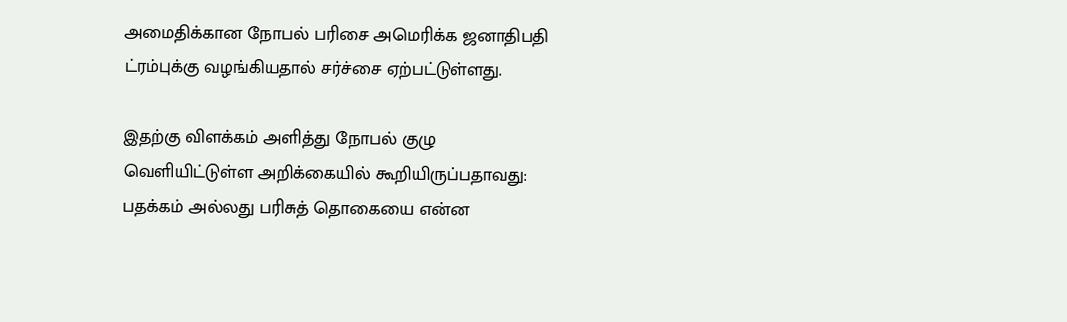அமைதிக்கான நோபல் பரிசை அமெரிக்க ஜனாதிபதி ட்ரம்புக்கு வழங்கியதால் சர்ச்சை ஏற்பட்டுள்ளது.

இதற்கு விளக்கம் அளித்து நோபல் குழு வெளியிட்டுள்ள அறிக்கையில் கூறியிருப்பதாவது: பதக்கம் அல்லது பரிசுத் தொகையை என்ன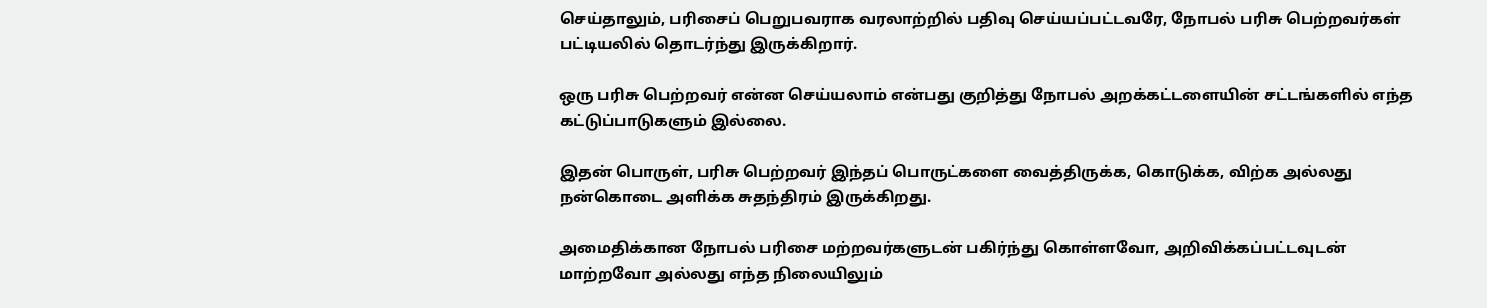செய்தாலும், பரிசைப் பெறுபவராக வரலாற்றில் பதிவு செய்யப்பட்டவரே, நோபல் பரிசு பெற்றவர்கள் பட்டியலில் தொடர்ந்து இருக்கிறார்.

ஒரு பரிசு பெற்றவர் என்ன செய்யலாம் என்பது குறித்து நோபல் அறக்கட்டளையின் சட்டங்களில் எந்த கட்டுப்பாடுகளும் இல்லை.

இதன் பொருள், பரிசு பெற்றவர் இந்தப் பொருட்களை வைத்திருக்க, கொடுக்க, விற்க அல்லது நன்கொடை அளிக்க சுதந்திரம் இருக்கிறது.

அமைதிக்கான நோபல் பரிசை மற்றவர்களுடன் பகிர்ந்து கொள்ளவோ, அறிவிக்கப்பட்டவுடன் மாற்றவோ அல்லது எந்த நிலையிலும்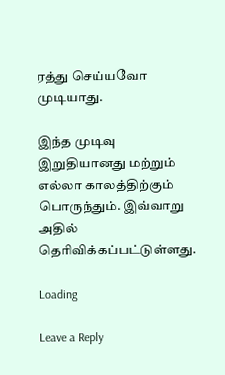ரத்து செய்யவோ முடியாது.

இந்த முடிவு இறுதியானது மற்றும் எல்லா காலத்திற்கும் பொருந்தும். இவ்வாறு அதில் தெரிவிக்கப்பட்டுள்ளது.

Loading

Leave a Reply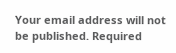Your email address will not be published. Required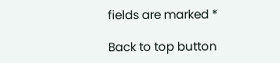fields are marked *

Back to top button